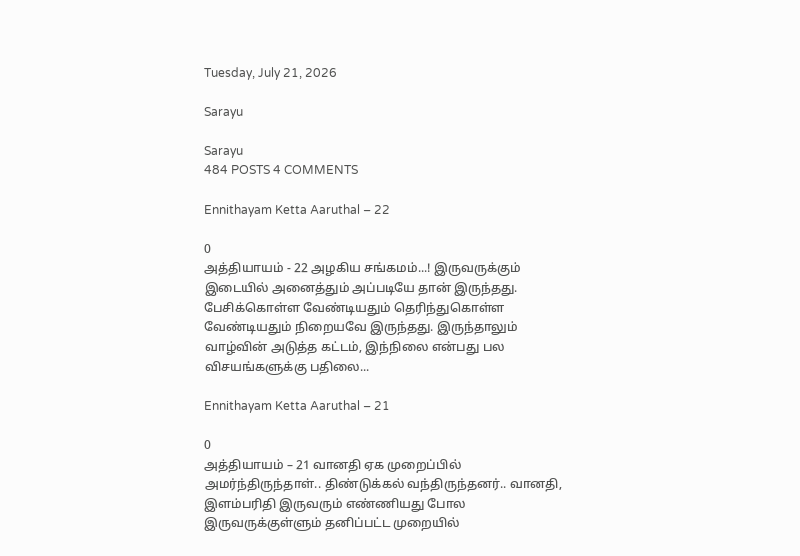Tuesday, July 21, 2026

Sarayu

Sarayu
484 POSTS 4 COMMENTS

Ennithayam Ketta Aaruthal – 22

0
அத்தியாயம் - 22 அழகிய சங்கமம்...! இருவருக்கும் இடையில் அனைத்தும் அப்படியே தான் இருந்தது. பேசிக்கொள்ள வேண்டியதும் தெரிந்துகொள்ள வேண்டியதும் நிறையவே இருந்தது. இருந்தாலும் வாழ்வின் அடுத்த கட்டம், இந்நிலை என்பது பல விசயங்களுக்கு பதிலை...

Ennithayam Ketta Aaruthal – 21

0
அத்தியாயம் – 21 வானதி ஏக முறைப்பில் அமர்ந்திருந்தாள்.. திண்டுக்கல் வந்திருந்தனர்.. வானதி, இளம்பரிதி இருவரும் எண்ணியது போல இருவருக்குள்ளும் தனிப்பட்ட முறையில்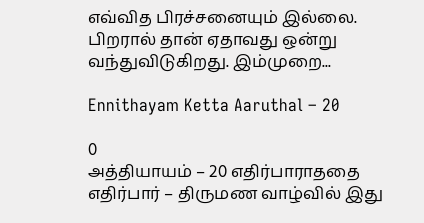எவ்வித பிரச்சனையும் இல்லை. பிறரால் தான் ஏதாவது ஒன்று வந்துவிடுகிறது. இம்முறை...

Ennithayam Ketta Aaruthal – 20

0
அத்தியாயம் – 20 எதிர்பாராததை எதிர்பார் – திருமண வாழ்வில் இது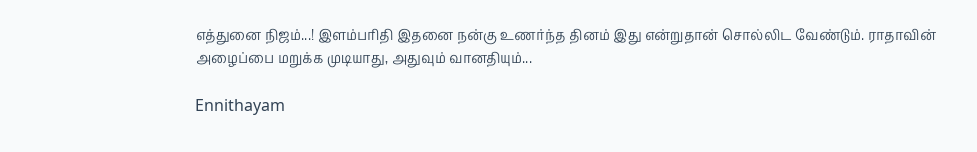எத்துனை நிஜம்...! இளம்பரிதி இதனை நன்கு உணர்ந்த தினம் இது என்றுதான் சொல்லிட வேண்டும். ராதாவின் அழைப்பை மறுக்க முடியாது, அதுவும் வானதியும்...

Ennithayam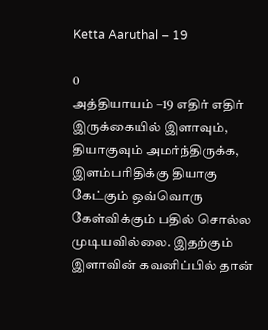Ketta Aaruthal – 19

0
அத்தியாயம் –19 எதிர் எதிர் இருக்கையில் இளாவும், தியாகுவும் அமர்ந்திருக்க, இளம்பரிதிக்கு தியாகு கேட்கும் ஒவ்வொரு கேள்விக்கும் பதில் சொல்ல முடியவில்லை. இதற்கும் இளாவின் கவனிப்பில் தான்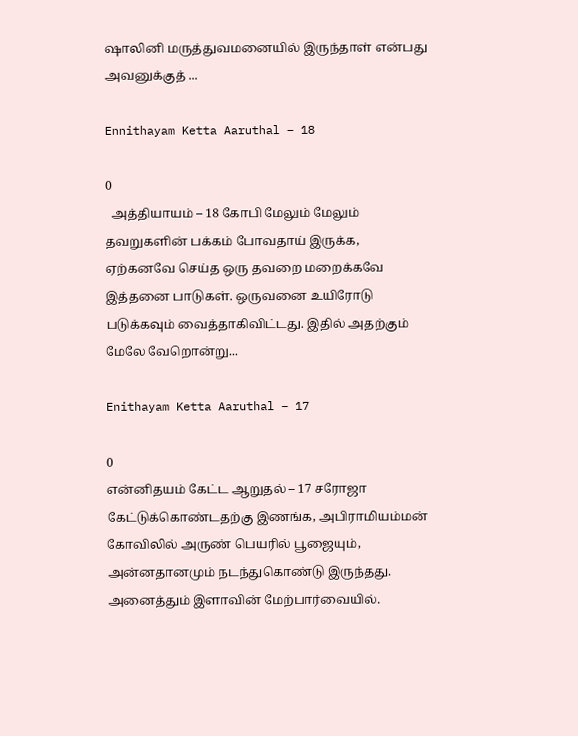ஷாலினி மருத்துவமனையில் இருந்தாள் என்பது அவனுக்குத் ...

Ennithayam Ketta Aaruthal – 18

0
  அத்தியாயம் – 18 கோபி மேலும் மேலும் தவறுகளின் பக்கம் போவதாய் இருக்க, ஏற்கனவே செய்த ஒரு தவறை மறைக்கவே இத்தனை பாடுகள். ஒருவனை உயிரோடு படுக்கவும் வைத்தாகிவிட்டது. இதில் அதற்கும் மேலே வேறொன்று...

Enithayam Ketta Aaruthal – 17

0
என்னிதயம் கேட்ட ஆறுதல் – 17 சரோஜா கேட்டுக்கொண்டதற்கு இணங்க, அபிராமியம்மன் கோவிலில் அருண் பெயரில் பூஜையும், அன்னதானமும் நடந்துகொண்டு இருந்தது. அனைத்தும் இளாவின் மேற்பார்வையில்.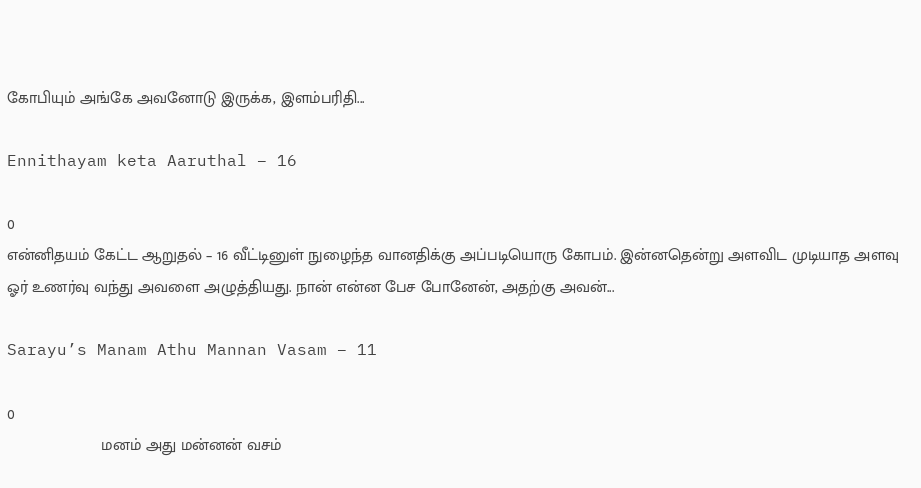கோபியும் அங்கே அவனோடு இருக்க, இளம்பரிதி...

Ennithayam keta Aaruthal – 16

0
என்னிதயம் கேட்ட ஆறுதல் – 16 வீட்டினுள் நுழைந்த வானதிக்கு அப்படியொரு கோபம். இன்னதென்று அளவிட முடியாத அளவு ஓர் உணர்வு வந்து அவளை அழுத்தியது. நான் என்ன பேச போனேன், அதற்கு அவன்...

Sarayu’s Manam Athu Mannan Vasam – 11

0
                     மனம் அது மன்னன் வசம்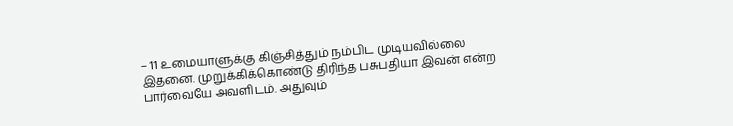– 11 உமையாளுக்கு கிஞ்சித்தும் நம்பிட முடியவில்லை இதனை. முறுக்கிக்கொண்டு திரிந்த பசுபதியா இவன் என்ற பார்வையே அவளிடம். அதுவும்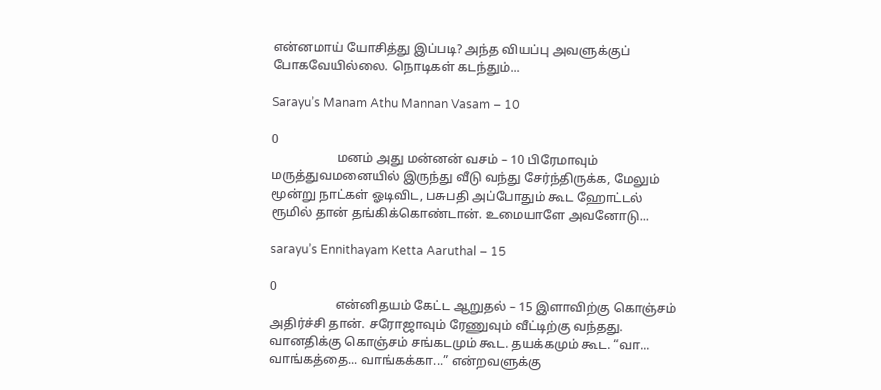என்னமாய் யோசித்து இப்படி? அந்த வியப்பு அவளுக்குப் போகவேயில்லை. நொடிகள் கடந்தும்...

Sarayu’s Manam Athu Mannan Vasam – 10

0
                     மனம் அது மன்னன் வசம் – 10 பிரேமாவும் மருத்துவமனையில் இருந்து வீடு வந்து சேர்ந்திருக்க, மேலும் மூன்று நாட்கள் ஓடிவிட, பசுபதி அப்போதும் கூட ஹோட்டல் ரூமில் தான் தங்கிக்கொண்டான். உமையாளே அவனோடு...

sarayu’s Ennithayam Ketta Aaruthal – 15

0
                     என்னிதயம் கேட்ட ஆறுதல் – 15 இளாவிற்கு கொஞ்சம் அதிர்ச்சி தான். சரோஜாவும் ரேணுவும் வீட்டிற்கு வந்தது. வானதிக்கு கொஞ்சம் சங்கடமும் கூட. தயக்கமும் கூட. “வா... வாங்கத்தை... வாங்கக்கா...” என்றவளுக்கு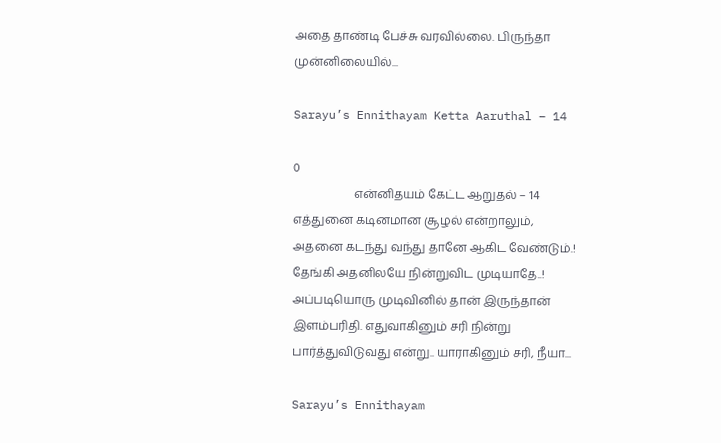அதை தாண்டி பேச்சு வரவில்லை. பிருந்தா முன்னிலையில்...

Sarayu’s Ennithayam Ketta Aaruthal – 14

0
                     என்னிதயம் கேட்ட ஆறுதல் – 14 எத்துனை கடினமான சூழல் என்றாலும், அதனை கடந்து வந்து தானே ஆகிட வேண்டும்.! தேங்கி அதனிலயே நின்றுவிட முடியாதே..! அப்படியொரு முடிவினில் தான் இருந்தான் இளம்பரிதி. எதுவாகினும் சரி நின்று பார்த்துவிடுவது என்று.. யாராகினும் சரி, நீயா...

Sarayu’s Ennithayam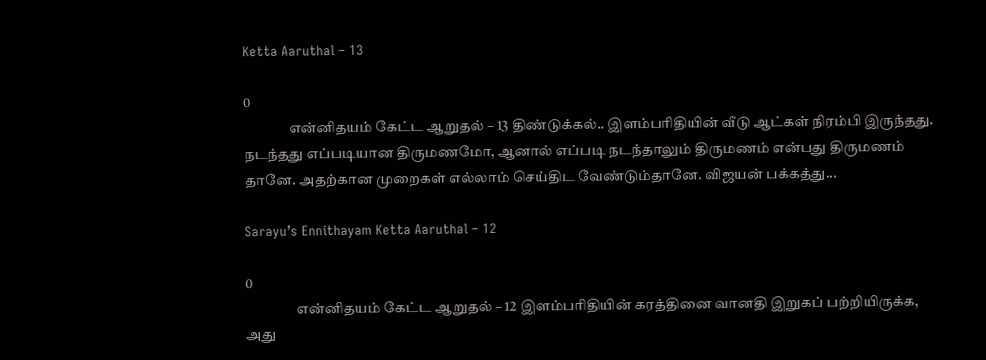Ketta Aaruthal – 13

0
                என்னிதயம் கேட்ட ஆறுதல் – 13 திண்டுக்கல்.. இளம்பரிதியின் வீடு ஆட்கள் நிரம்பி இருந்தது. நடந்தது எப்படியான திருமணமோ, ஆனால் எப்படி நடந்தாலும் திருமணம் என்பது திருமணம் தானே. அதற்கான முறைகள் எல்லாம் செய்திட வேண்டும்தானே. விஜயன் பக்கத்து...

Sarayu’s Ennithayam Ketta Aaruthal – 12

0
                  என்னிதயம் கேட்ட ஆறுதல் – 12 இளம்பரிதியின் கரத்தினை வானதி இறுகப் பற்றியிருக்க, அது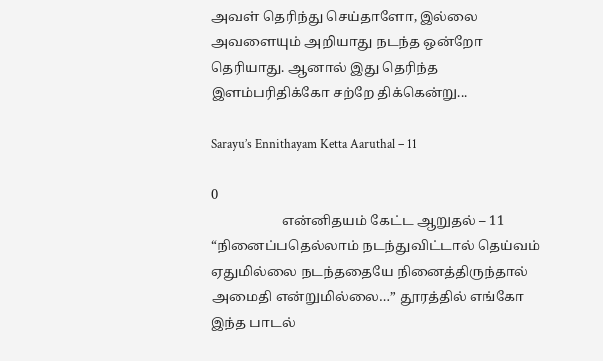அவள் தெரிந்து செய்தாளோ, இல்லை அவளையும் அறியாது நடந்த ஒன்றோ தெரியாது. ஆனால் இது தெரிந்த இளம்பரிதிக்கோ சற்றே திக்கென்று...

Sarayu’s Ennithayam Ketta Aaruthal – 11

0
                     என்னிதயம் கேட்ட ஆறுதல் – 11 “நினைப்பதெல்லாம் நடந்துவிட்டால் தெய்வம் ஏதுமில்லை நடந்ததையே நினைத்திருந்தால் அமைதி என்றுமில்லை…” தூரத்தில் எங்கோ இந்த பாடல்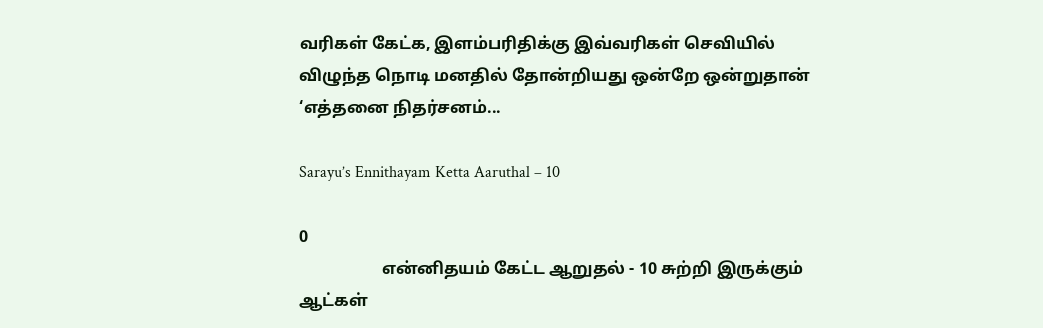வரிகள் கேட்க, இளம்பரிதிக்கு இவ்வரிகள் செவியில் விழுந்த நொடி மனதில் தோன்றியது ஒன்றே ஒன்றுதான் ‘எத்தனை நிதர்சனம்...

Sarayu’s Ennithayam Ketta Aaruthal – 10

0
                    என்னிதயம் கேட்ட ஆறுதல் - 10 சுற்றி இருக்கும் ஆட்கள்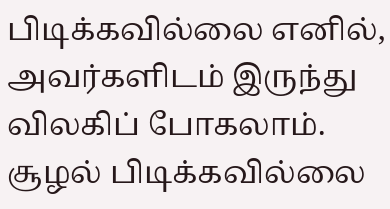பிடிக்கவில்லை எனில், அவர்களிடம் இருந்து விலகிப் போகலாம். சூழல் பிடிக்கவில்லை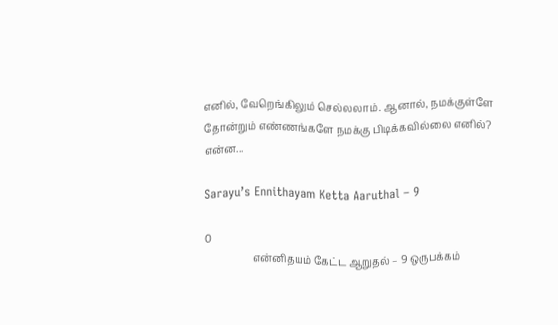எனில், வேறெங்கிலும் செல்லலாம். ஆனால், நமக்குள்ளே தோன்றும் எண்ணங்களே நமக்கு பிடிக்கவில்லை எனில்? என்ன...

Sarayu’s Ennithayam Ketta Aaruthal – 9

0
                   என்னிதயம் கேட்ட ஆறுதல் – 9 ஒருபக்கம்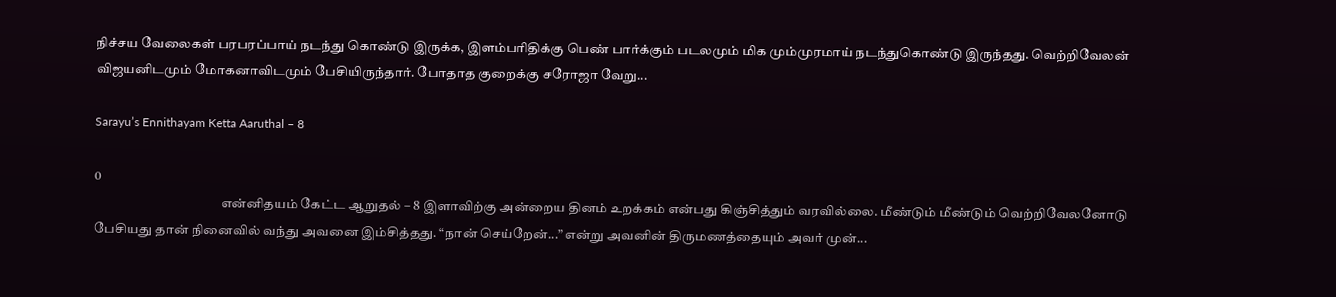நிச்சய வேலைகள் பரபரப்பாய் நடந்து கொண்டு இருக்க, இளம்பரிதிக்கு பெண் பார்க்கும் படலமும் மிக மும்முரமாய் நடந்துகொண்டு இருந்தது. வெற்றிவேலன் விஜயனிடமும் மோகனாவிடமும் பேசியிருந்தார். போதாத குறைக்கு சரோஜா வேறு...

Sarayu’s Ennithayam Ketta Aaruthal – 8

0
                                                என்னிதயம் கேட்ட ஆறுதல் – 8 இளாவிற்கு அன்றைய தினம் உறக்கம் என்பது கிஞ்சித்தும் வரவில்லை. மீண்டும் மீண்டும் வெற்றிவேலனோடு பேசியது தான் நினைவில் வந்து அவனை இம்சித்தது. “நான் செய்றேன்...” என்று அவனின் திருமணத்தையும் அவர் முன்...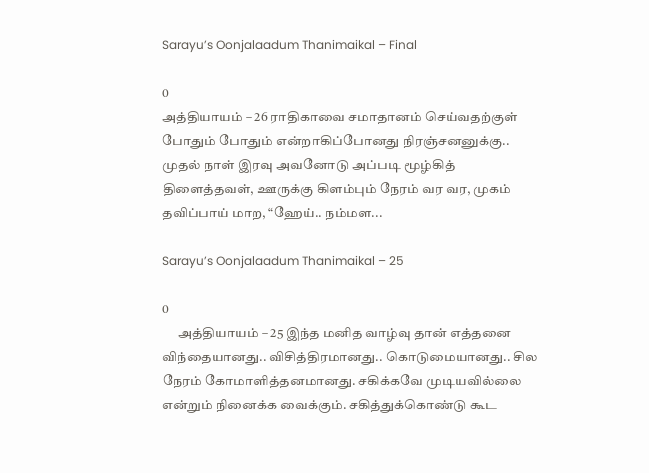Sarayu’s Oonjalaadum Thanimaikal – Final

0
அத்தியாயம் – 26 ராதிகாவை சமாதானம் செய்வதற்குள் போதும் போதும் என்றாகிப்போனது நிரஞ்சனனுக்கு.. முதல் நாள் இரவு அவனோடு அப்படி மூழ்கித் திளைத்தவள், ஊருக்கு கிளம்பும் நேரம் வர வர, முகம் தவிப்பாய் மாற, “ஹேய்.. நம்மள...

Sarayu’s Oonjalaadum Thanimaikal – 25

0
      அத்தியாயம் – 25 இந்த மனித வாழ்வு தான் எத்தனை விந்தையானது.. விசித்திரமானது.. கொடுமையானது.. சில நேரம் கோமாளித்தனமானது. சகிக்கவே முடியவில்லை என்றும் நினைக்க வைக்கும். சகித்துக்கொண்டு கூட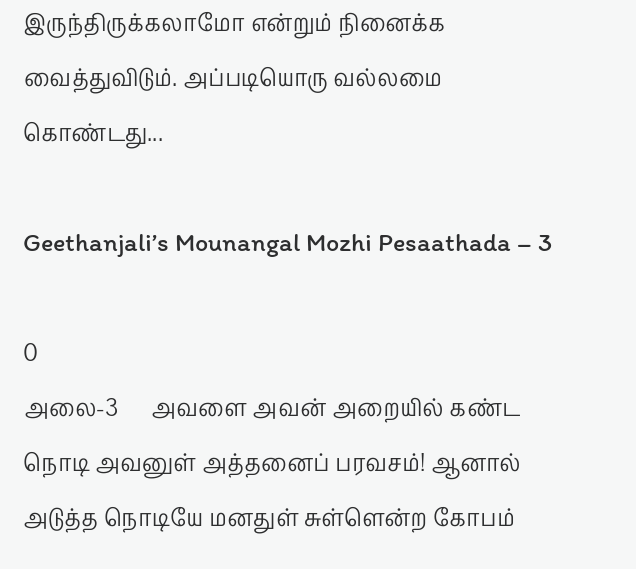இருந்திருக்கலாமோ என்றும் நினைக்க வைத்துவிடும். அப்படியொரு வல்லமை கொண்டது...

Geethanjali’s Mounangal Mozhi Pesaathada – 3

0
அலை-3      அவளை அவன் அறையில் கண்ட நொடி அவனுள் அத்தனைப் பரவசம்! ஆனால் அடுத்த நொடியே மனதுள் சுள்ளென்ற கோபம்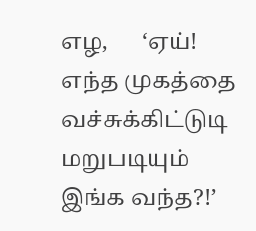எழ,      ‘ஏய்! எந்த முகத்தை வச்சுக்கிட்டுடி மறுபடியும் இங்க வந்த?!’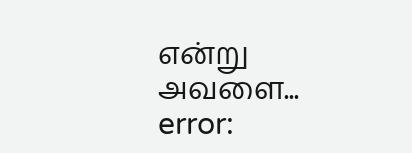என்று அவளை...
error: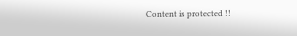Content is protected !!